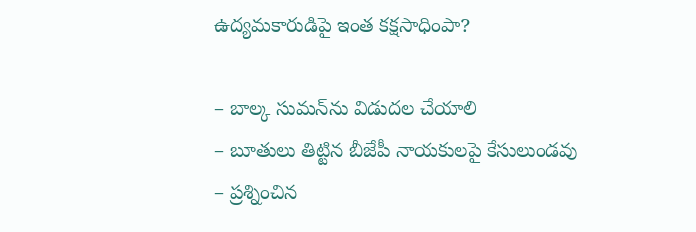ఉద్య‌మ‌కారుడిపై ఇంత క‌క్ష‌సాధింపా?

– బాల్క‌ సుమ‌న్‌ను విడుద‌ల చేయాలి
– బూతులు తిట్టిన బీజేపీ నాయ‌కుల‌పై కేసులుండ‌వు
– ప్ర‌శ్నించిన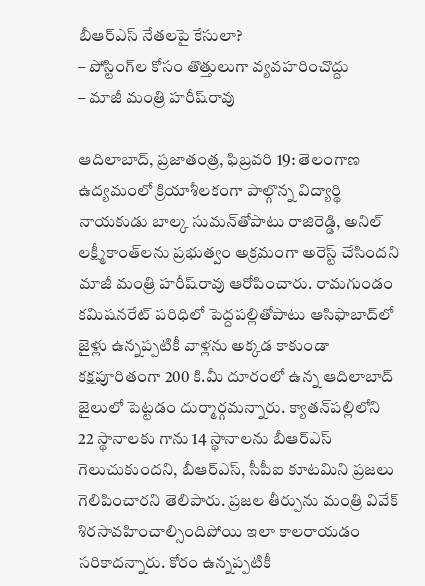బీఆర్ఎస్ నేత‌ల‌పై కేసులా?
– పోస్టింగ్‌ల కోసం తొత్తులుగా వ్య‌వ‌హ‌రించొద్దు
– మాజీ మంత్రి హ‌రీష్‌రావు

ఆదిలాబాద్‌, ప్ర‌జాతంత్ర‌, ఫిబ్ర‌వ‌రి 19: తెలంగాణ ఉద్యమంలో క్రియాశీలకంగా పాల్గొన్న విద్యార్థి నాయకుడు బాల్క సుమన్‌తోపాటు రాజిరెడ్డి, అనిల్ లక్ష్మీకాంత్‌లను ప్రభుత్వం అక్రమంగా అరెస్ట్ చేసింద‌ని మాజీ మంత్రి హ‌రీష్‌రావు ఆరోపించారు. రామగుండం కమిషనరేట్ పరిధిలో పెద్దపల్లితోపాటు ఆసిఫాబాద్‌లో జైళ్లు ఉన్నప్పటికీ వాళ్లను అక్కడ కాకుండా కక్షపూరితంగా 200 కి.మీ దూరంలో ఉన్న ఆదిలాబాద్ జైలులో పెట్టడం దుర్మార్గమ‌న్నారు. క్యాతన్‌పల్లిలోని 22 స్థానాలకు గాను 14 స్థానాలను బీఆర్ఎస్ గెలుచుకుందని, బీఆర్ఎస్, సీపీఐ కూటమిని ప్రజలు గెలిపించారని తెలిపారు. ప్రజల తీర్పును మంత్రి వివేక్ శిరసావహించాల్సిందిపోయి ఇలా కాలరాయడం సరికాదన్నారు. కోరం ఉన్నప్పటికీ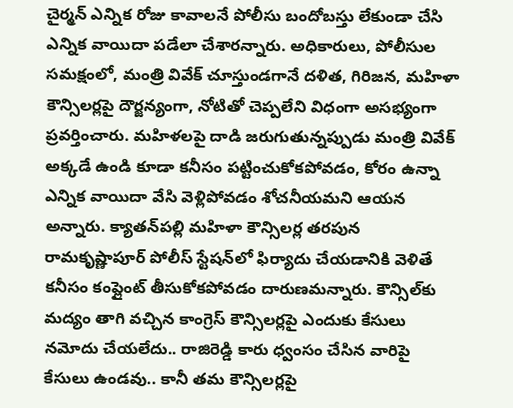చైర్మన్ ఎన్నిక రోజు కావాలనే పోలీసు బందోబస్తు లేకుండా చేసి ఎన్నిక వాయిదా పడేలా చేశారన్నారు. అధికారులు, పోలీసుల సమక్షంలో, మంత్రి వివేక్ చూస్తుండగానే దళిత, గిరిజన, మహిళా కౌన్సిలర్లపై దౌర్జన్యంగా, నోటితో చెప్పలేని విధంగా అసభ్యంగా ప్రవర్తించారు. మహిళలపై దాడి జరుగుతున్నప్పుడు మంత్రి వివేక్ అక్కడే ఉండి కూడా కనీసం పట్టించుకోకపోవడం, కోరం ఉన్నా ఎన్నిక వాయిదా వేసి వెళ్లిపోవడం శోచనీయమ‌ని ఆయ‌న‌ అన్నారు. క్యాతన్‌పల్లి మహిళా కౌన్సిలర్ల తరపున రామకృష్ణాపూర్ పోలీస్ స్టేషన్‌లో ఫిర్యాదు చేయడానికి వెళితే కనీసం కంప్లైంట్ తీసుకోక‌పోవ‌డం దారుణ‌మ‌న్నారు. కౌన్సిల్‌కు మద్యం తాగి వచ్చిన కాంగ్రెస్ కౌన్సిలర్లపై ఎందుకు కేసులు నమోదు చేయలేదు.. రాజిరెడ్డి కారు ధ్వంసం చేసిన వారిపై కేసులు ఉండవు.. కానీ తమ‌ కౌన్సిలర్లపై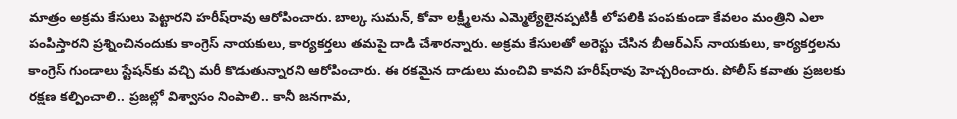మాత్రం అక్రమ కేసులు పెట్టార‌ని హ‌రీష్‌రావు ఆరోపించారు. బాల్క సుమన్, కోవా లక్ష్మీలను ఎమ్మెల్యేలైన‌ప్పటికీ లోపలికి పంపకుండా కేవలం మంత్రిని ఎలా పంపిస్తారని ప్రశ్నించినందుకు కాంగ్రెస్ నాయకులు, కార్యకర్తలు తమ‌పై దాడి చేశారన్నారు. అక్రమ కేసులతో అరెస్టు చేసిన బీఆర్ఎస్ నాయకులు, కార్యకర్తలను కాంగ్రెస్ గుండాలు స్టేషన్‌కు వచ్చి మరీ కొడుతున్నారని ఆరోపించారు. ఈ రకమైన దాడులు మంచివి కావని హ‌రీష్‌రావు హెచ్చ‌రించారు. పోలీస్ కవాతు ప్రజలకు రక్షణ కల్పించాలి.. ప్రజల్లో విశ్వాసం నింపాలి.. కానీ జనగామ,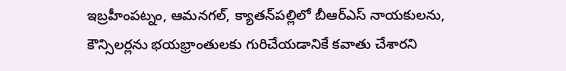ఇబ్రహీంపట్నం, ఆమనగల్, క్యాతన్‌పల్లిలో బీఆర్ఎస్ నాయకులను, కౌన్సిలర్లను భయభ్రాంతులకు గురిచేయడానికే కవాతు చేశారని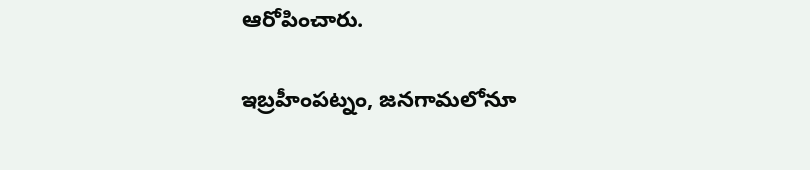ఆరోపించారు.

ఇబ్రహీంపట్నం, జ‌నగామలోనూ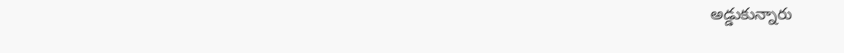అడ్డుకున్నారు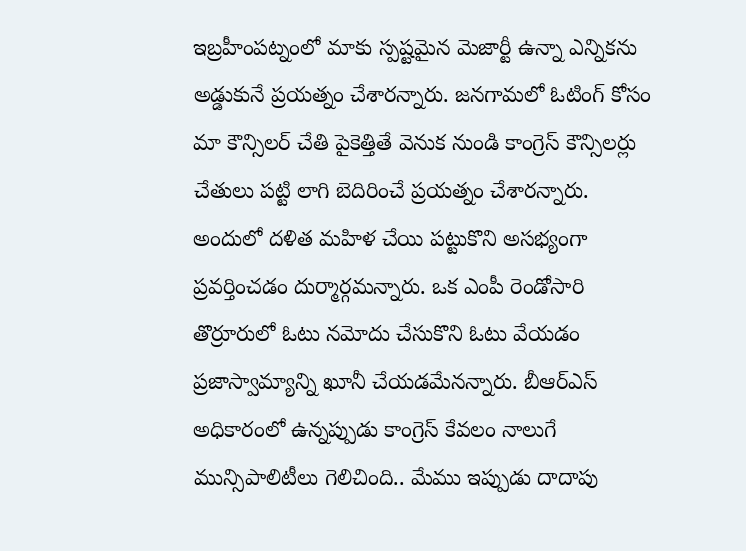ఇబ్రహీంపట్నంలో మాకు స్పష్టమైన మెజార్టీ ఉన్నా ఎన్నికను అడ్డుకునే ప్రయత్నం చేశారన్నారు. జ‌నగామలో ఓటింగ్ కోసం మా కౌన్సిలర్ చేతి పైకెత్తితే వెనుక నుండి కాంగ్రెస్ కౌన్సిలర్లు చేతులు పట్టి లాగి బెదిరించే ప్రయత్నం చేశారన్నారు. అందులో దళిత మహిళ చేయి పట్టుకొని అసభ్యంగా ప్రవర్తించడం దుర్మార్గమ‌న్నారు. ఒక ఎంపీ రెండోసారి తొర్రూరులో ఓటు నమోదు చేసుకొని ఓటు వేయడం ప్రజాస్వామ్యాన్ని ఖూనీ చేయడమేన‌న్నారు. బీఆర్ఎస్ అధికారంలో ఉన్నప్పుడు కాంగ్రెస్ కేవలం నాలుగే మున్సిపాలిటీలు గెలిచింది.. మేము ఇప్పుడు దాదాపు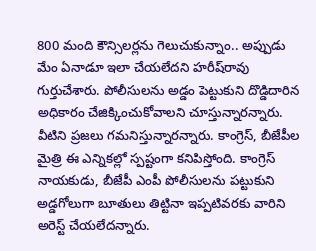800 మంది కౌన్సిలర్లను గెలుచుకున్నాం.. అప్పుడు మేం ఏనాడూ ఇలా చేయలేదని హ‌రీష్‌రావు గుర్తుచేశారు. పోలీసులను అడ్డం పెట్టుకుని దొడ్డిదారిన అధికారం చేజిక్కించుకోవాలని చూస్తున్నారన్నారు. వీటిని ప్రజలు గమనిస్తున్నార‌న్నారు. కాంగ్రెస్, బీజేపీల మైత్రి ఈ ఎన్నికల్లో స్పష్టంగా కనిపిస్తోంది. కాంగ్రెస్ నాయకుడు, బీజేపీ ఎంపీ పోలీసులను పట్టుకుని అడ్డగోలుగా బూతులు తిట్టినా ఇప్పటివరకు వారిని అరెస్ట్ చేయలేదన్నారు.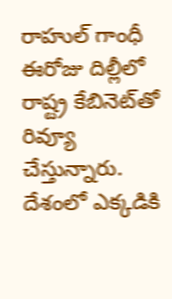రాహుల్ గాంధీ ఈరోజు దిల్లీలో రాష్ట్ర‌ కేబినెట్‌తో రివ్యూ చేస్తున్నారు. దేశంలో ఎక్కడికి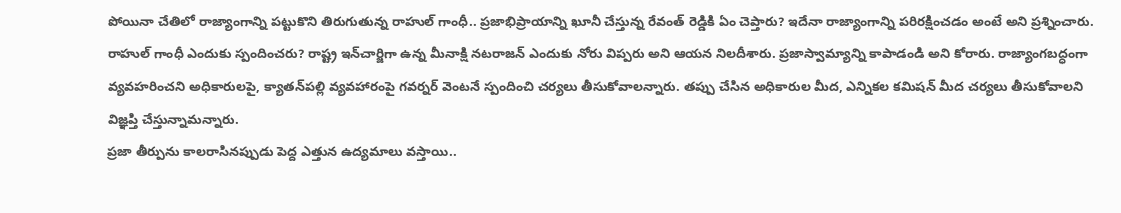పోయినా చేతిలో రాజ్యాంగాన్ని పట్టుకొని తిరుగుతున్న రాహుల్ గాంధీ.. ప్రజాభిప్రాయాన్ని ఖూనీ చేస్తున్న రేవంత్ రెడ్డికి ఏం చెప్తారు? ఇదేనా రాజ్యాంగాన్ని పరిరక్షించడం అంటే అని ప్ర‌శ్నించారు. రాహుల్ గాంధీ ఎందుకు స్పందించరు? రాష్ట్ర ఇన్‌చార్జిగా ఉన్న మీనాక్షి నటరాజన్ ఎందుకు నోరు విప్పరు అని ఆయ‌న‌ నిల‌దీశారు. ప్రజాస్వామ్యాన్ని కాపాడండి అని కోరారు. రాజ్యాంగబద్ధంగా వ్యవహరించని అధికారులపై, క్యాతన్‌పల్లి వ్య‌వ‌హారంపై గవర్నర్ వెంటనే స్పందించి చర్యలు తీసుకోవాలన్నారు. తప్పు చేసిన అధికారుల మీద, ఎన్నికల కమిషన్ మీద చర్యలు తీసుకోవాలని విజ్ఞప్తి చేస్తున్నామ‌న్నారు.
ప్రజా తీర్పును కాలరాసినప్పుడు పెద్ద ఎత్తున ఉద్యమాలు వస్తాయి..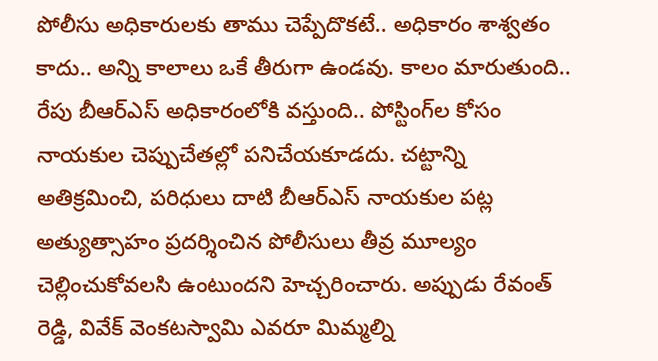పోలీసు అధికారులకు తాము చెప్పేదొకటే.. అధికారం శాశ్వతం కాదు.. అన్ని కాలాలు ఒకే తీరుగా ఉండవు. కాలం మారుతుంది.. రేపు బీఆర్ఎస్ అధికారంలోకి వస్తుంది.. పోస్టింగ్‌ల కోసం నాయకుల చెప్పుచేతల్లో పనిచేయకూడదు. చట్టాన్ని అతిక్రమించి, పరిధులు దాటి బీఆర్ఎస్ నాయకుల పట్ల అత్యుత్సాహం ప్రదర్శించిన పోలీసులు తీవ్ర మూల్యం చెల్లించుకోవలసి ఉంటుంద‌ని హెచ్చ‌రించారు. అప్పుడు రేవంత్ రెడ్డి, వివేక్ వెంకటస్వామి ఎవరూ మిమ్మల్ని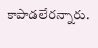కాపాడలేరన్నారు.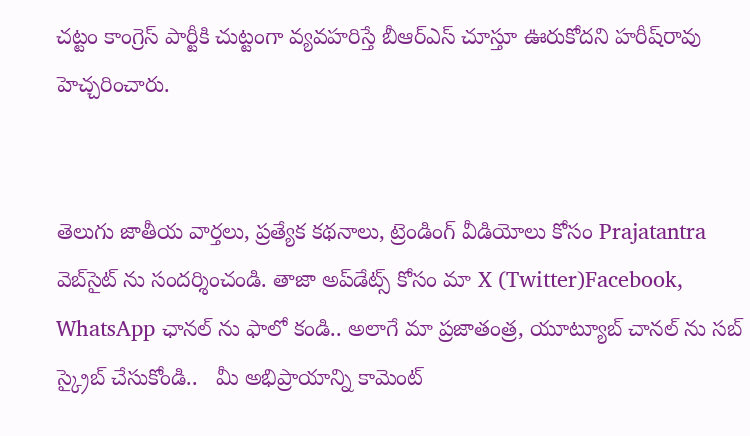చట్టం కాంగ్రెస్ పార్టీకి చుట్టంగా వ్యవహరిస్తే బీఆర్ఎస్ చూస్తూ ఊరుకోద‌ని హ‌రీష్‌రావు హెచ్చ‌రించారు.


తెలుగు జాతీయ వార్తలు, ప్రత్యేక కథనాలు, ట్రెండింగ్ వీడియోలు కోసం Prajatantra వెబ్‌సైట్ ను సందర్శించండి. తాజా అప్‌డేట్స్ కోసం మా X (Twitter)Facebook, WhatsApp ఛానల్ ను ఫాలో కండి.. అలాగే మా ప్రజాతంత్ర, యూట్యూబ్ చానల్ ను సబ్ స్క్రైబ్ చేసుకోండి..   మీ అభిప్రాయాన్ని కామెంట్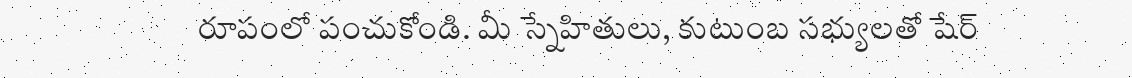రూపంలో పంచుకోండి. మీ స్నేహితులు, కుటుంబ సభ్యులతో షేర్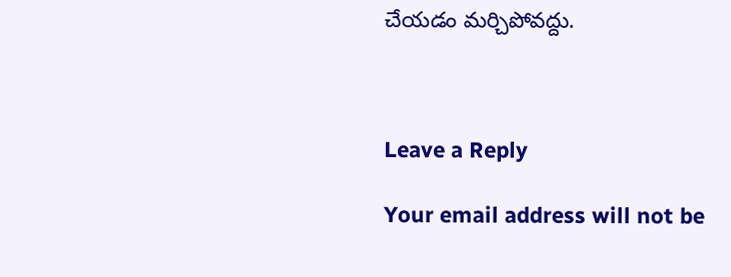చేయడం మర్చిపోవద్దు.



Leave a Reply

Your email address will not be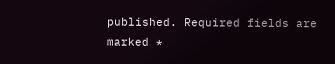published. Required fields are marked *